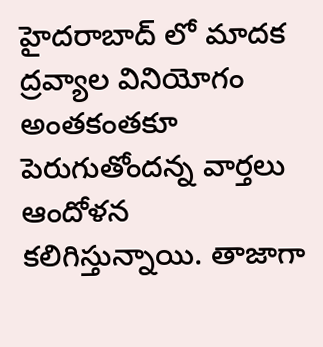హైదరాబాద్ లో మాదక ద్రవ్యాల వినియోగం అంతకంతకూ పెరుగుతోందన్న వార్తలు ఆందోళన కలిగిస్తున్నాయి. తాజాగా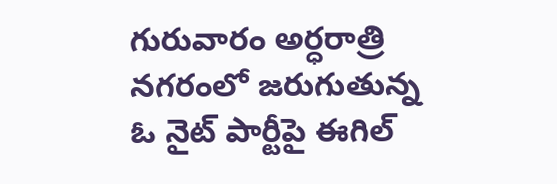గురువారం అర్ధరాత్రి నగరంలో జరుగుతున్న ఓ నైట్ పార్టీపై ఈగిల్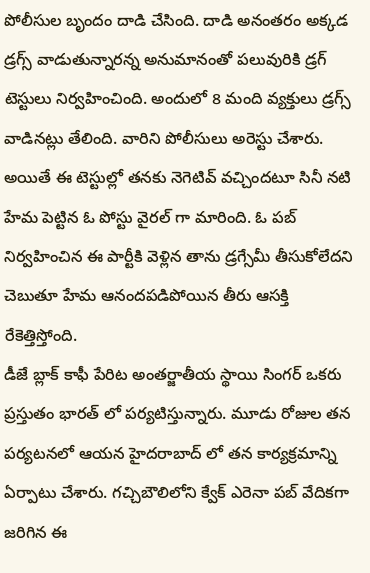పోలీసుల బృందం దాడి చేసింది. దాడి అనంతరం అక్కడ డ్రగ్స్ వాడుతున్నారన్న అనుమానంతో పలువురికి డ్రగ్ టెస్టులు నిర్వహించింది. అందులో 8 మంది వ్యక్తులు డ్రగ్స్ వాడినట్లు తేలింది. వారిని పోలీసులు అరెస్టు చేశారు. అయితే ఈ టెస్టుల్లో తనకు నెగెటివ్ వచ్చిందటూ సినీ నటి హేమ పెట్టిన ఓ పోస్టు వైరల్ గా మారింది. ఓ పబ్ నిర్వహించిన ఈ పార్టీకి వెళ్లిన తాను డ్రగ్సేమీ తీసుకోలేదని చెబుతూ హేమ ఆనందపడిపోయిన తీరు ఆసక్తి రేకెత్తిస్తోంది.
డీజే బ్లాక్ కాఫీ పేరిట అంతర్జాతీయ స్థాయి సింగర్ ఒకరు ప్రస్తుతం భారత్ లో పర్యటిస్తున్నారు. మూడు రోజుల తన పర్యటనలో ఆయన హైదరాబాద్ లో తన కార్యక్రమాన్ని ఏర్పాటు చేశారు. గచ్చిబౌలిలోని క్వేక్ ఎరెనా పబ్ వేదికగా జరిగిన ఈ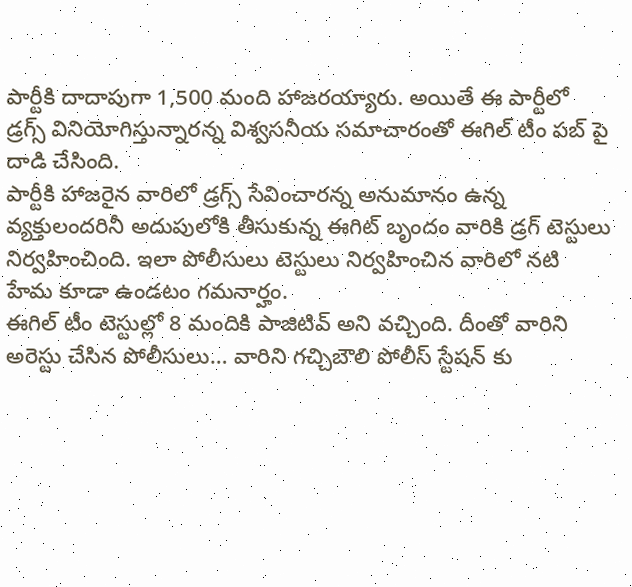పార్టీకి దాదాపుగా 1,500 మంది హాజరయ్యారు. అయితే ఈ పార్టీలో డ్రగ్స్ వినియోగిస్తున్నారన్న విశ్వసనీయ సమాచారంతో ఈగిల్ టీం పబ్ పై దాడి చేసింది.
పార్టీకి హాజరైన వారిలో డ్రగ్స్ సేవించారన్న అనుమానం ఉన్న వ్యక్తులందరినీ అదుపులోకి తీసుకున్న ఈగిట్ బృందం వారికి డ్రగ్ టెస్టులు నిర్వహించింది. ఇలా పోలీసులు టెస్టులు నిర్వహించిన వారిలో నటి హేమ కూడా ఉండటం గమనార్హం.
ఈగిల్ టీం టెస్టుల్లో 8 మందికి పాజిటివ్ అని వచ్చింది. దీంతో వారిని అరెస్టు చేసిన పోలీసులు… వారిని గచ్చిబౌలి పోలీస్ స్టేషన్ కు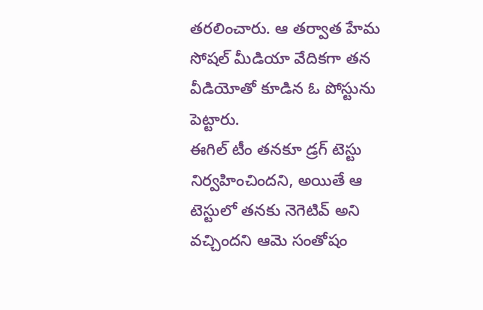తరలించారు. ఆ తర్వాత హేమ సోషల్ మీడియా వేదికగా తన వీడియోతో కూడిన ఓ పోస్టును పెట్టారు.
ఈగిల్ టీం తనకూ డ్రగ్ టెస్టు నిర్వహించిందని, అయితే ఆ టెస్టులో తనకు నెగెటివ్ అని వచ్చిందని ఆమె సంతోషం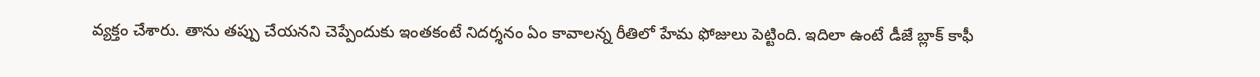వ్యక్తం చేశారు. తాను తప్పు చేయనని చెప్పేందుకు ఇంతకంటే నిదర్శనం ఏం కావాలన్న రీతిలో హేమ ఫోజులు పెట్టింది. ఇదిలా ఉంటే డీజే బ్లాక్ కాఫీ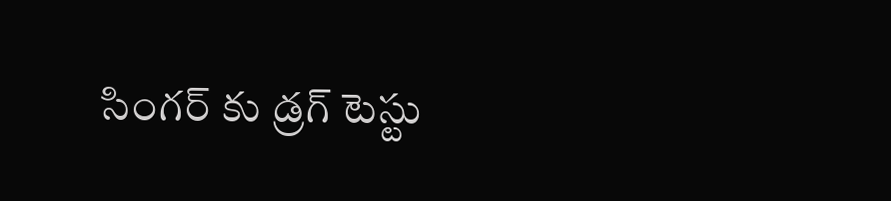సింగర్ కు డ్రగ్ టెస్టు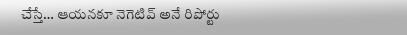చేస్తే… ఆయనకూ నెగెటివ్ అనే రిపోర్టు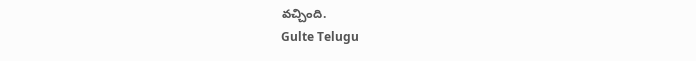వచ్చింది.
Gulte Telugu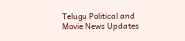Telugu Political and Movie News Updates